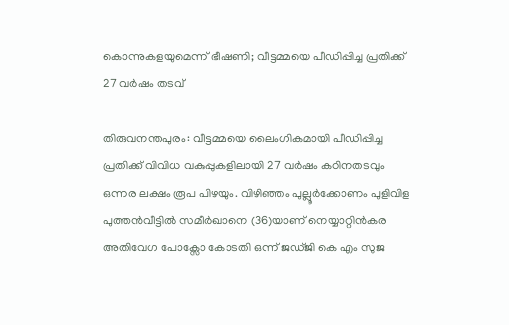കൊന്നുകളയുമെന്ന് ഭീഷണി; വീട്ടമ്മയെ പീഡിപ്പിച്ച പ്രതിക്ക് 27 വർഷം തടവ്

തിരുവനന്തപുരം: വീട്ടമ്മയെ ലൈംഗികമായി പീഡിപ്പിച്ച പ്രതിക്ക് വിവിധ വകുപ്പുകളിലായി 27 വർഷം കഠിനതടവും ഒന്നര ലക്ഷം രൂപ പിഴയും. വിഴിഞ്ഞം പുല്ലൂർക്കോണം പുളിവിള പുത്തൻവീട്ടിൽ സമീർഖാനെ (36)യാണ് നെയ്യാറ്റിൻകര അതിവേഗ പോക്സോ കോടതി ഒന്ന് ജഡ്ജി കെ എം സുജ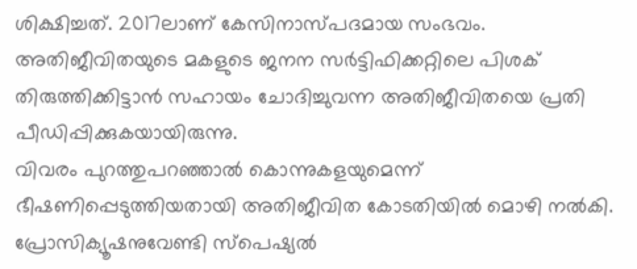ശിക്ഷിച്ചത്. 2017ലാണ് കേസിനാസ്പദമായ സംഭവം. അതിജീവിതയുടെ മകളുടെ ജനന സർട്ടിഫിക്കറ്റിലെ പിശക് തിരുത്തിക്കിട്ടാൻ സഹായം ചോദിച്ചുവന്ന അതിജീവിതയെ പ്രതി പീഡിപ്പിക്കുകയായിരുന്നു.
വിവരം പുറത്തുപറഞ്ഞാൽ കൊന്നുകളയുമെന്ന് ഭീഷണിപ്പെടുത്തിയതായി അതിജീവിത കോടതിയിൽ മൊഴി നൽകി. പ്രോസിക്യൂഷനുവേണ്ടി സ്പെഷ്യൽ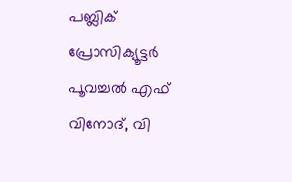പബ്ലിക് പ്രോസിക്യൂട്ടർ പൂവച്ചൽ എഫ് വിനോദ്, വി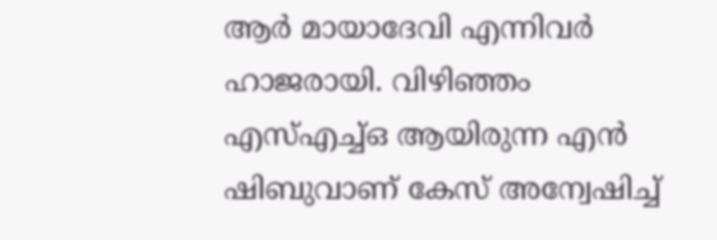ആർ മായാദേവി എന്നിവർ ഹാജരായി. വിഴിഞ്ഞം എസ്എച്ച്ഒ ആയിരുന്ന എൻ ഷിബുവാണ് കേസ് അന്വേഷിച്ച്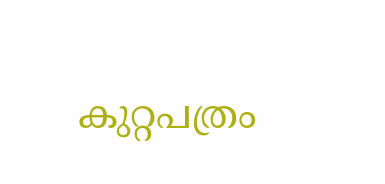കുറ്റപത്രം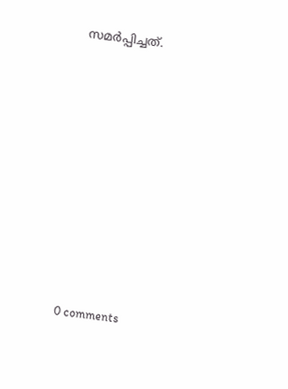സമർപ്പിച്ചത്.










0 comments